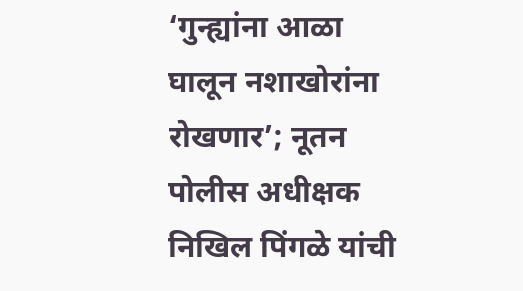‘गुन्ह्यांना आळा घालून नशाखोरांना रोखणार’; नूतन पोलीस अधीक्षक निखिल पिंगळे यांची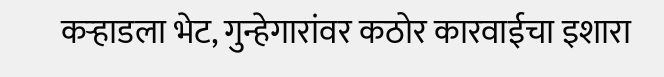कऱ्हाडला भेट, गुन्हेगारांवर कठोर कारवाईचा इशारा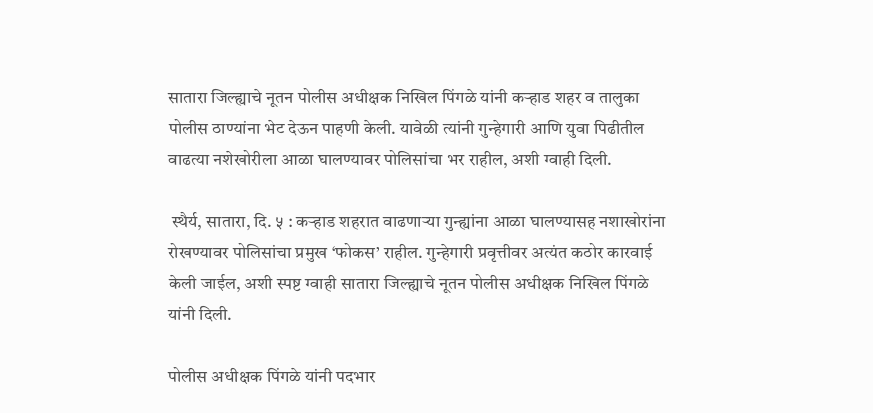सातारा जिल्ह्याचे नूतन पोलीस अधीक्षक निखिल पिंगळे यांनी कऱ्हाड शहर व तालुका पोलीस ठाण्यांना भेट देऊन पाहणी केली. यावेळी त्यांनी गुन्हेगारी आणि युवा पिढीतील वाढत्या नशेखोरीला आळा घालण्यावर पोलिसांचा भर राहील, अशी ग्वाही दिली.

 स्थैर्य, सातारा, दि. ५ : कऱ्हाड शहरात वाढणाऱ्या गुन्ह्यांना आळा घालण्यासह नशाखोरांना रोखण्यावर पोलिसांचा प्रमुख ‘फोकस’ राहील. गुन्हेगारी प्रवृत्तीवर अत्यंत कठोर कारवाई केली जाईल, अशी स्पष्ट ग्वाही सातारा जिल्ह्याचे नूतन पोलीस अधीक्षक निखिल पिंगळे यांनी दिली.

पोलीस अधीक्षक पिंगळे यांनी पदभार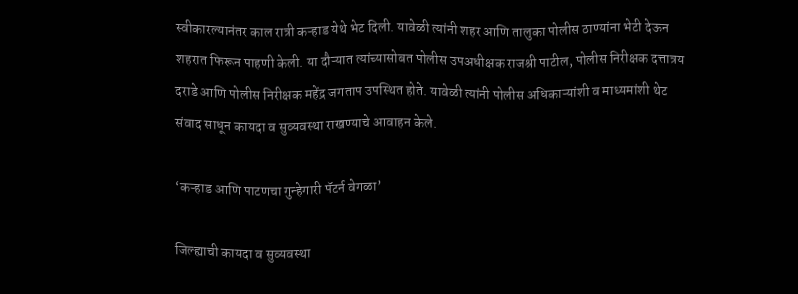स्वीकारल्यानंतर काल रात्री कऱ्हाड येथे भेट दिली. यावेळी त्यांनी शहर आणि तालुका पोलीस ठाण्यांना भेटी देऊन शहरात फिरून पाहणी केली. या दौऱ्यात त्यांच्यासोबत पोलीस उपअधीक्षक राजश्री पाटील, पोलीस निरीक्षक दत्तात्रय दराडे आणि पोलीस निरीक्षक महेंद्र जगताप उपस्थित होते. यावेळी त्यांनी पोलीस अधिकाऱ्यांशी व माध्यमांशी थेट संवाद साधून कायदा व सुव्यवस्था राखण्याचे आवाहन केले.

‘कऱ्हाड आणि पाटणचा गुन्हेगारी पॅटर्न वेगळा’

जिल्ह्याची कायदा व सुव्यवस्था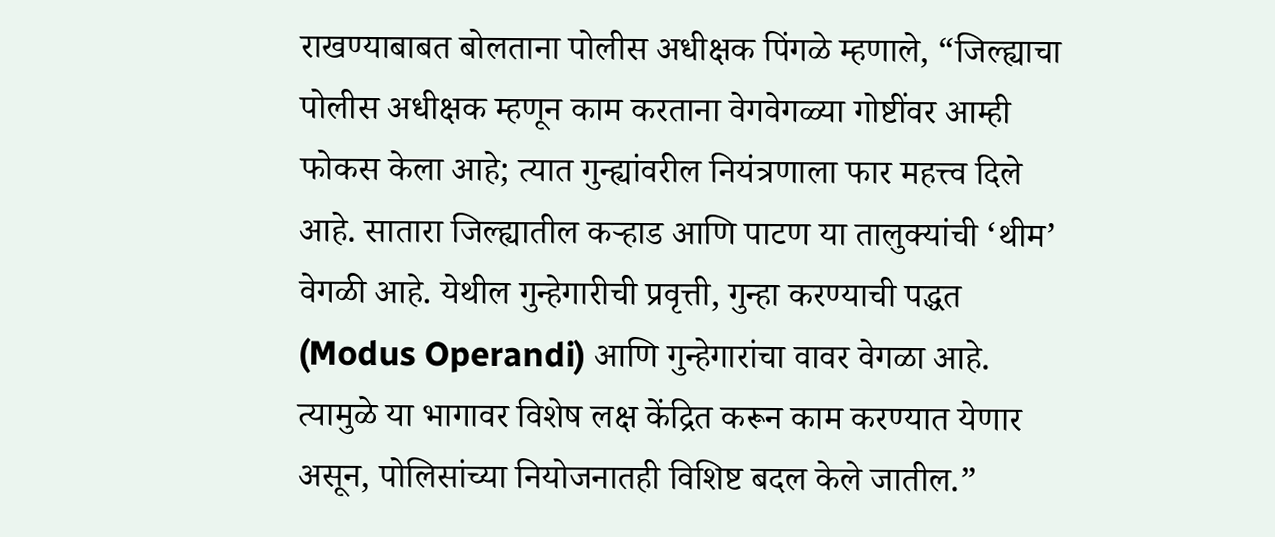राखण्याबाबत बोलताना पोलीस अधीक्षक पिंगळे म्हणाले, “जिल्ह्याचा पोलीस अधीक्षक म्हणून काम करताना वेगवेगळ्या गोष्टींवर आम्ही फोकस केला आहे; त्यात गुन्ह्यांवरील नियंत्रणाला फार महत्त्व दिले आहे. सातारा जिल्ह्यातील कऱ्हाड आणि पाटण या तालुक्यांची ‘थीम’ वेगळी आहे. येथील गुन्हेगारीची प्रवृत्ती, गुन्हा करण्याची पद्धत (Modus Operandi) आणि गुन्हेगारांचा वावर वेगळा आहे. त्यामुळे या भागावर विशेष लक्ष केंद्रित करून काम करण्यात येणार असून, पोलिसांच्या नियोजनातही विशिष्ट बदल केले जातील.”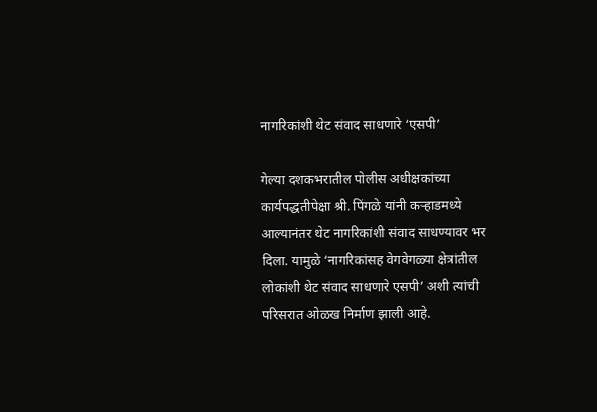नागरिकांशी थेट संवाद साधणारे ‘एसपी’

गेल्या दशकभरातील पोलीस अधीक्षकांच्या कार्यपद्धतीपेक्षा श्री. पिंगळे यांनी कऱ्हाडमध्ये आल्यानंतर थेट नागरिकांशी संवाद साधण्यावर भर दिला. यामुळे ‘नागरिकांसह वेगवेगळ्या क्षेत्रांतील लोकांशी थेट संवाद साधणारे एसपी’ अशी त्यांची परिसरात ओळख निर्माण झाली आहे.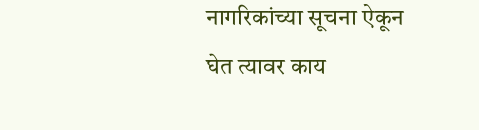नागरिकांच्या सूचना ऐकून घेत त्यावर काय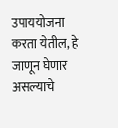उपाययोजना करता येतील, हे जाणून घेणार असल्याचे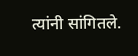त्यांनी सांगितले.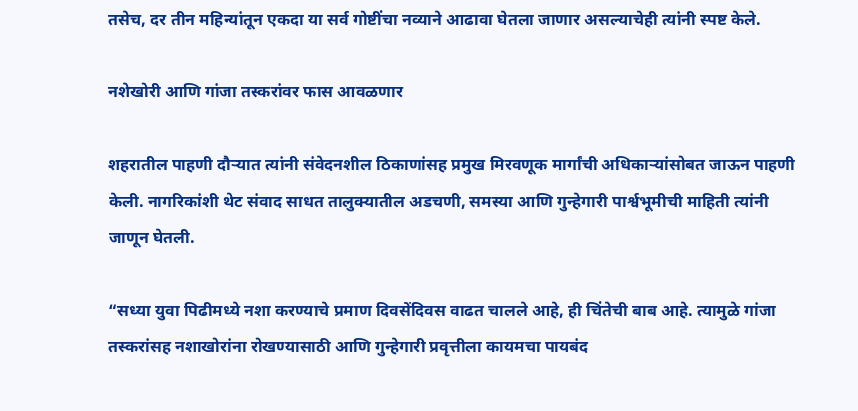तसेच, दर तीन महिन्यांतून एकदा या सर्व गोष्टींचा नव्याने आढावा घेतला जाणार असल्याचेही त्यांनी स्पष्ट केले.

नशेखोरी आणि गांजा तस्करांवर फास आवळणार

शहरातील पाहणी दौऱ्यात त्यांनी संवेदनशील ठिकाणांसह प्रमुख मिरवणूक मार्गांची अधिकाऱ्यांसोबत जाऊन पाहणी केली. नागरिकांशी थेट संवाद साधत तालुक्यातील अडचणी, समस्या आणि गुन्हेगारी पार्श्वभूमीची माहिती त्यांनी जाणून घेतली.

“सध्या युवा पिढीमध्ये नशा करण्याचे प्रमाण दिवसेंदिवस वाढत चालले आहे, ही चिंतेची बाब आहे. त्यामुळे गांजा तस्करांसह नशाखोरांना रोखण्यासाठी आणि गुन्हेगारी प्रवृत्तीला कायमचा पायबंद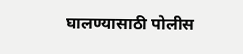घालण्यासाठी पोलीस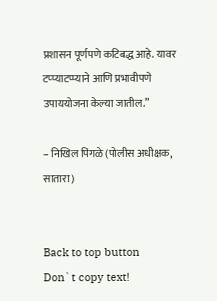प्रशासन पूर्णपणे कटिबद्ध आहे. यावर टप्प्याटप्प्याने आणि प्रभावीपणे उपाययोजना केल्या जातील.”

– निखिल पिंगळे (पोलीस अधीक्षक, सातारा)


Back to top button
Don`t copy text!